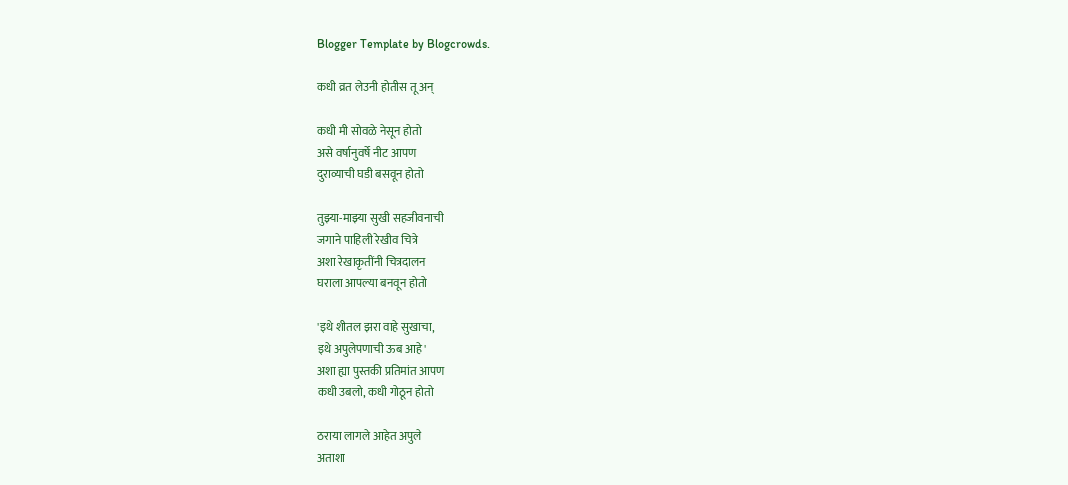Blogger Template by Blogcrowds.

कधी व्रत लेउनी होतीस तू अन्‌

कधी मी सोवळे नेसून होतो
असे वर्षानुवर्षे नीट आपण
दुराव्याची घडी बसवून होतो

तुझ्या-माझ्या सुखी सहजीवनाची
जगाने पाहिली रेखीव चित्रे
अशा रेखाकृतींनी चित्रदालन
घराला आपल्या बनवून होतो

'इथे शीतल झरा वाहे सुखाचा,
इथे अपुलेपणाची ऊब आहे'
अशा ह्या पुस्तकी प्रतिमांत आपण
कधी उबलो, कधी गोठून होतो

ठराया लागले आहेत अपुले
अताशा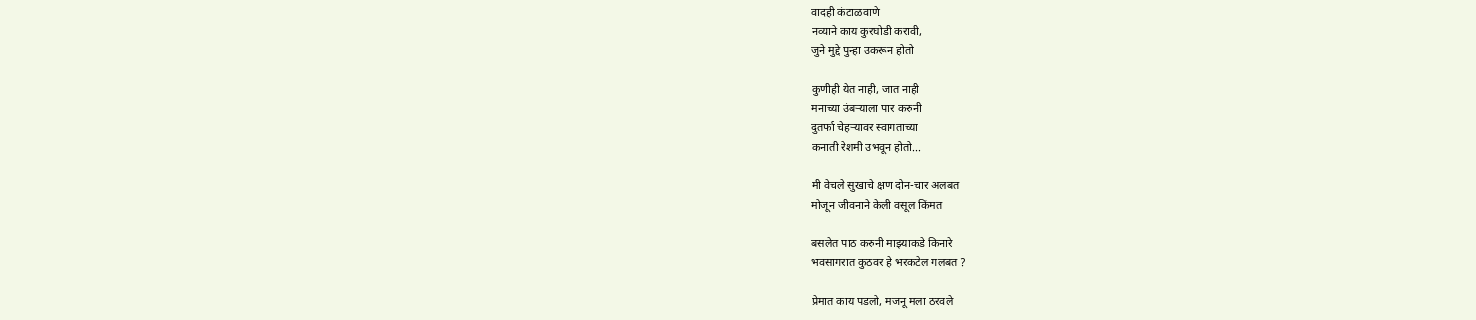वादही कंटाळवाणे
नव्याने काय कुरघोडी करावी,
जुने मुद्दे पुन्हा उकरून होतो

कुणीही येत नाही, जात नाही
मनाच्या उंबर्‍याला पार करुनी
दुतर्फा चेहर्‍यावर स्वागताच्या
कनाती रेशमी उभवून होतो...

मी वेचले सुखाचे क्षण दोन-चार अलबत
मोजून जीवनाने केली वसूल किंमत

बसलेत पाठ करुनी माझ्याकडे किनारे
भवसागरात कुठवर हे भरकटेल गलबत ?

प्रेमात काय पडलो, मजनू मला ठरवले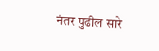नंतर पुढील सारे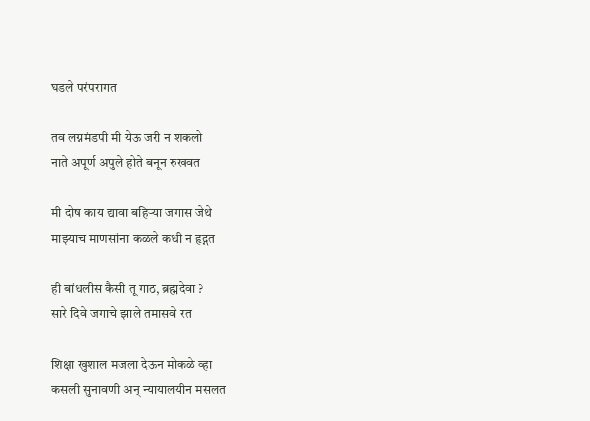घडले परंपरागत

तव लग्नमंडपी मी येऊ जरी न शकलो
नाते अपूर्ण अपुले होते बनून रुखवत

मी दोष काय द्यावा बहिर्‍या जगास जेथे
माझ्याच माणसांना कळले कधी न हृद्गत

ही बांधलीस कैसी तू गाठ, ब्रह्मदेवा ?
सारे दिवे जगाचे झाले तमासवे रत

शिक्षा खुशाल मजला देऊन मोकळे व्हा
कसली सुनावणी अन्‌ न्यायालयीन मसलत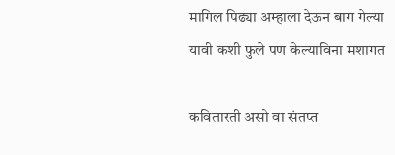मागिल पिढ्या अम्हाला देऊन बाग गेल्या
यावी कशी फुले पण केल्याविना मशागत

कवितारती असो वा संतप्त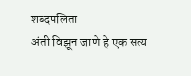शब्दपलिता
अंती विझून जाणे हे एक सत्य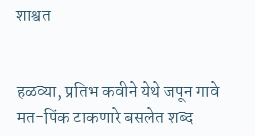शाश्वत


हळव्या, प्रतिभ कवीने येथे जपून गावे
मत-पिंक टाकणारे बसलेत शब्द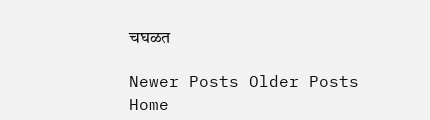चघळत

Newer Posts Older Posts Home